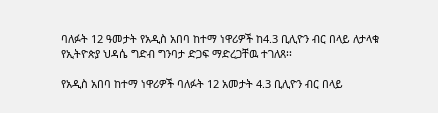ባለፉት 12 ዓመታት የአዲስ አበባ ከተማ ነዋሪዎች ከ4.3 ቢሊዮን ብር በላይ ለታላቁ የኢትዮጵያ ህዳሴ ግድብ ግንባታ ድጋፍ ማድረጋቸዉ ተገለጸ፡፡

የአዲስ አበባ ከተማ ነዋሪዎች ባለፉት 12 አመታት 4.3 ቢሊዮን ብር በላይ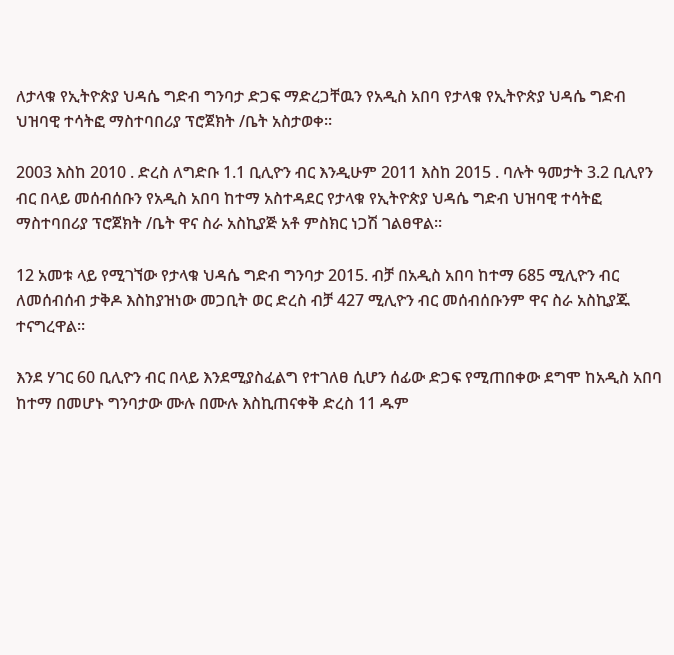ለታላቁ የኢትዮጵያ ህዳሴ ግድብ ግንባታ ድጋፍ ማድረጋቸዉን የአዲስ አበባ የታላቁ የኢትዮጵያ ህዳሴ ግድብ ህዝባዊ ተሳትፎ ማስተባበሪያ ፕሮጀክት /ቤት አስታወቀ፡፡

2003 እስከ 2010 . ድረስ ለግድቡ 1.1 ቢሊዮን ብር እንዲሁም 2011 እስከ 2015 . ባሉት ዓመታት 3.2 ቢሊየን ብር በላይ መሰብሰቡን የአዲስ አበባ ከተማ አስተዳደር የታላቁ የኢትዮጵያ ህዳሴ ግድብ ህዝባዊ ተሳትፎ ማስተባበሪያ ፕሮጀክት /ቤት ዋና ስራ አስኪያጅ አቶ ምስክር ነጋሽ ገልፀዋል፡፡

12 አመቱ ላይ የሚገኘው የታላቁ ህዳሴ ግድብ ግንባታ 2015. ብቻ በአዲስ አበባ ከተማ 685 ሚሊዮን ብር ለመሰብሰብ ታቅዶ እስከያዝነው መጋቢት ወር ድረስ ብቻ 427 ሚሊዮን ብር መሰብሰቡንም ዋና ስራ አስኪያጁ ተናግረዋል፡፡

እንደ ሃገር 60 ቢሊዮን ብር በላይ እንደሚያስፈልግ የተገለፀ ሲሆን ሰፊው ድጋፍ የሚጠበቀው ደግሞ ከአዲስ አበባ ከተማ በመሆኑ ግንባታው ሙሉ በሙሉ እስኪጠናቀቅ ድረስ 11 ዱም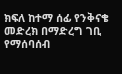ክፍለ ከተማ ሰፊ የንቅናቄ መድረክ በማድረግ ገቢ የማሰባሰብ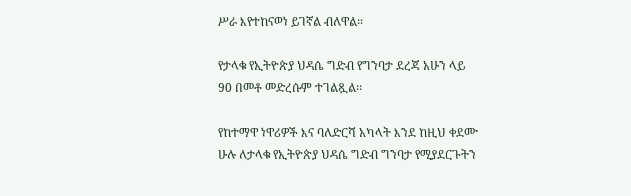ሥራ እየተከናወነ ይገኛል ብለዋል፡፡

የታላቁ የኢትዮጵያ ህዳሴ ግድብ የግንባታ ደረጃ አሁን ላይ 90 በመቶ መድረሱም ተገልጿል፡፡

የከተማዋ ነዋሪዎች እና ባለድርሻ አካላት እንደ ከዚህ ቀደሙ ሁሉ ለታላቁ የኢትዮጵያ ህዳሴ ግድብ ግንባታ የሚያደርጉትን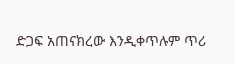ድጋፍ አጠናክረው እንዲቀጥሉም ጥሪ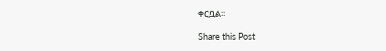ቀርቧል፡፡

Share this Post